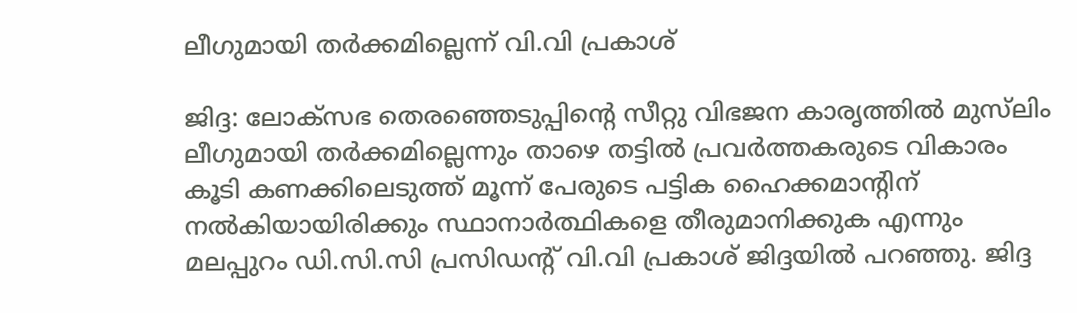ലീഗുമായി തര്‍ക്കമില്ലെന്ന് വി.വി പ്രകാശ്

ജിദ്ദ: ലോക്‌സഭ തെരഞ്ഞെടുപ്പിന്റെ സീറ്റു വിഭജന കാരൃത്തില്‍ മുസ്‌ലിം ലീഗുമായി തര്‍ക്കമില്ലെന്നും താഴെ തട്ടില്‍ പ്രവര്‍ത്തകരുടെ വികാരം കൂടി കണക്കിലെടുത്ത് മൂന്ന് പേരുടെ പട്ടിക ഹൈക്കമാന്റിന് നല്‍കിയായിരിക്കും സ്ഥാനാര്‍ത്ഥികളെ തീരുമാനിക്കുക എന്നും മലപ്പുറം ഡി.സി.സി പ്രസിഡന്റ് വി.വി പ്രകാശ് ജിദ്ദയില്‍ പറഞ്ഞു. ജിദ്ദ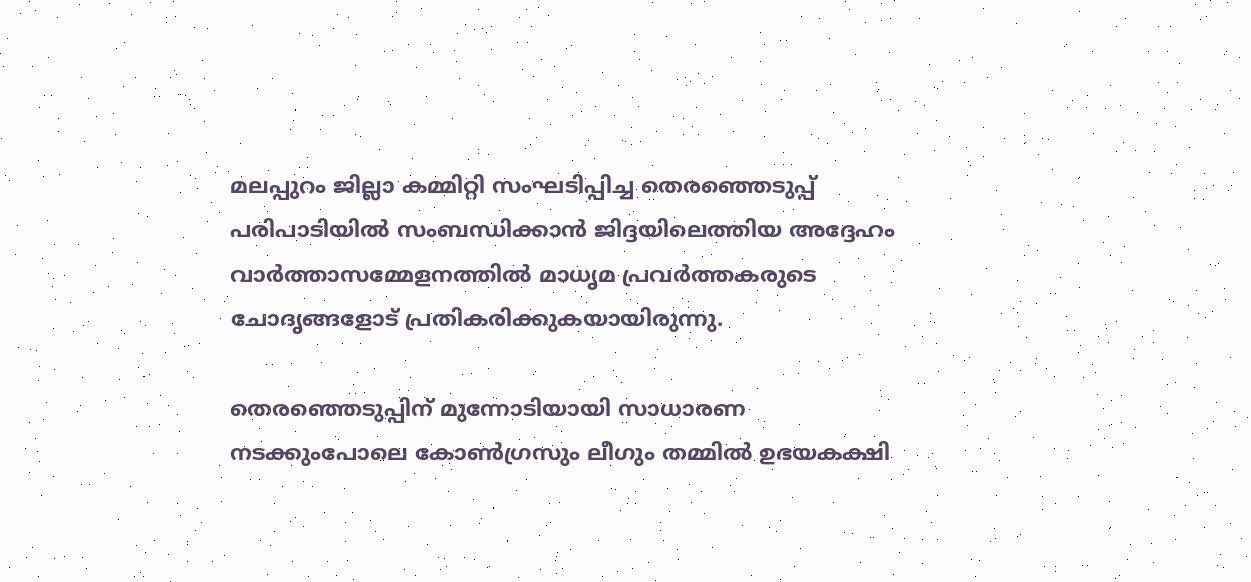മലപ്പുറം ജില്ലാ കമ്മിറ്റി സംഘടിപ്പിച്ച തെരഞ്ഞെടുപ്പ് പരിപാടിയില്‍ സംബന്ധിക്കാന്‍ ജിദ്ദയിലെത്തിയ അദ്ദേഹം വാര്‍ത്താസമ്മേളനത്തില്‍ മാധൃമ പ്രവര്‍ത്തകരുടെ ചോദൃങ്ങളോട് പ്രതികരിക്കുകയായിരുന്നു.

തെരഞ്ഞെടുപ്പിന് മുന്നോടിയായി സാധാരണ നടക്കുംപോലെ കോണ്‍ഗ്രസും ലീഗും തമ്മില്‍ ഉഭയകക്ഷി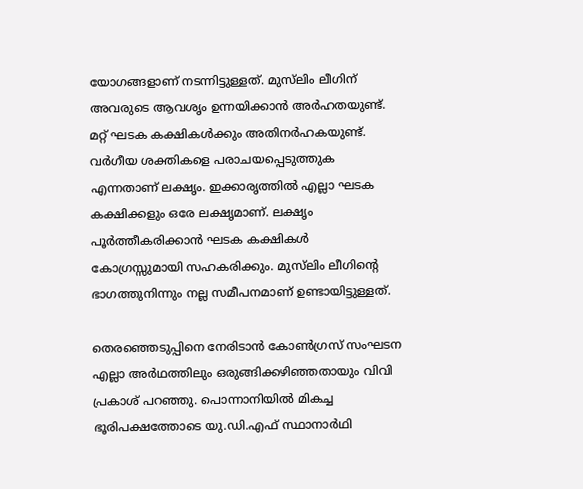യോഗങ്ങളാണ് നടന്നിട്ടുള്ളത്. മുസ്‌ലിം ലീഗിന് അവരുടെ ആവശൃം ഉന്നയിക്കാന്‍ അര്‍ഹതയുണ്ട്. മറ്റ് ഘടക കക്ഷികള്‍ക്കും അതിനര്‍ഹകയുണ്ട്. വര്‍ഗീയ ശക്തികളെ പരാചയപ്പെടുത്തുക എന്നതാണ് ലക്ഷൃം. ഇക്കാരൃത്തില്‍ എല്ലാ ഘടക കക്ഷിക്കളും ഒരേ ലക്ഷൃമാണ്. ലക്ഷൃം പൂര്‍ത്തീകരിക്കാന്‍ ഘടക കക്ഷികള്‍ കോഗ്രസ്സുമായി സഹകരിക്കും. മുസ്‌ലിം ലീഗിന്റെ ഭാഗത്തുനിന്നും നല്ല സമീപനമാണ് ഉണ്ടായിട്ടുള്ളത്.

തെരഞ്ഞെടുപ്പിനെ നേരിടാന്‍ കോണ്‍ഗ്രസ് സംഘടന എല്ലാ അര്‍ഥത്തിലും ഒരുങ്ങിക്കഴിഞ്ഞതായും വിവി പ്രകാശ് പറഞ്ഞു. പൊന്നാനിയില്‍ മികച്ച ഭൂരിപക്ഷത്തോടെ യു.ഡി.എഫ് സ്ഥാനാര്‍ഥി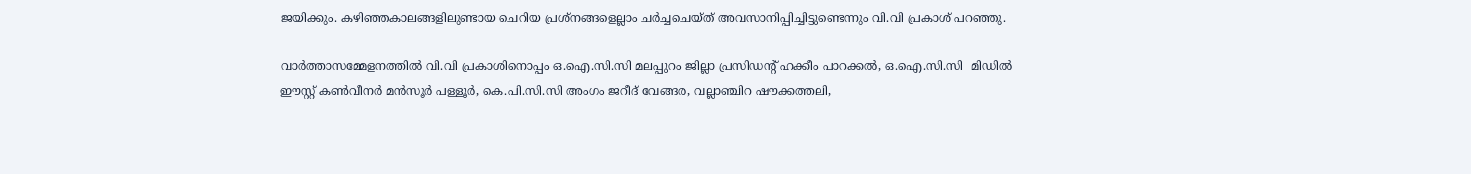ജയിക്കും. കഴിഞ്ഞകാലങ്ങളിലുണ്ടായ ചെറിയ പ്രശ്‌നങ്ങളെല്ലാം ചര്‍ച്ചചെയ്ത് അവസാനിപ്പിച്ചിട്ടുണ്ടെന്നും വി.വി പ്രകാശ് പറഞ്ഞു.

വാര്‍ത്താസമ്മേളനത്തില്‍ വി.വി പ്രകാശിനൊപ്പം ഒ.ഐ.സി.സി മലപ്പുറം ജില്ലാ പ്രസിഡന്റ് ഹക്കീം പാറക്കല്‍, ഒ.ഐ.സി.സി  മിഡില്‍ ഈസ്റ്റ് കണ്‍വീനര്‍ മന്‍സൂര്‍ പള്ളൂര്‍, കെ.പി.സി.സി അംഗം ജറീദ് വേങ്ങര, വല്ലാഞ്ചിറ ഷൗക്കത്തലി,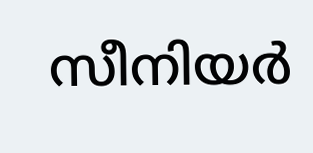സീനിയര്‍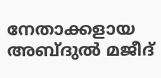നേതാക്കളായ അബ്ദുല്‍ മജീദ്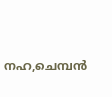നഹ,ചെമ്പന്‍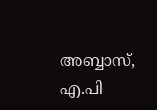അബ്ബാസ്, എ.പി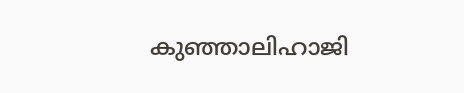കുഞ്ഞാലിഹാജി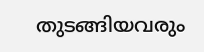തുടങ്ങിയവരും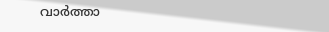വാര്‍ത്താ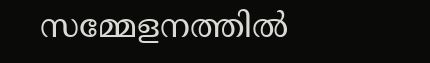സമ്മേളനത്തില്‍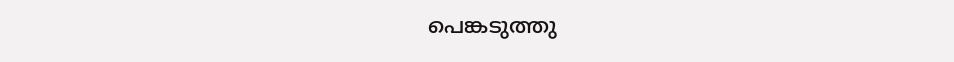പെങ്കടുത്തു